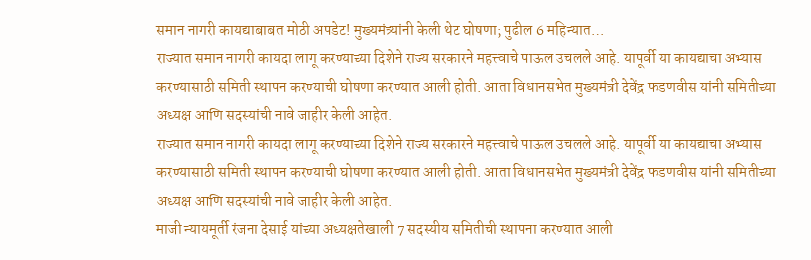समान नागरी कायद्याबाबत मोठी अपडेट! मुख्यमंत्र्यांनी केली थेट घोषणा; पुढील 6 महिन्यात…
राज्यात समान नागरी कायदा लागू करण्याच्या दिशेने राज्य सरकारने महत्त्वाचे पाऊल उचलले आहे. यापूर्वी या कायद्याचा अभ्यास करण्यासाठी समिती स्थापन करण्याची घोषणा करण्यात आली होती. आता विधानसभेत मुख्यमंत्री देवेंद्र फडणवीस यांनी समितीच्या अध्यक्ष आणि सदस्यांची नावे जाहीर केली आहेत.
राज्यात समान नागरी कायदा लागू करण्याच्या दिशेने राज्य सरकारने महत्त्वाचे पाऊल उचलले आहे. यापूर्वी या कायद्याचा अभ्यास करण्यासाठी समिती स्थापन करण्याची घोषणा करण्यात आली होती. आता विधानसभेत मुख्यमंत्री देवेंद्र फडणवीस यांनी समितीच्या अध्यक्ष आणि सदस्यांची नावे जाहीर केली आहेत.
माजी न्यायमूर्ती रंजना देसाई यांच्या अध्यक्षतेखाली 7 सदस्यीय समितीची स्थापना करण्यात आली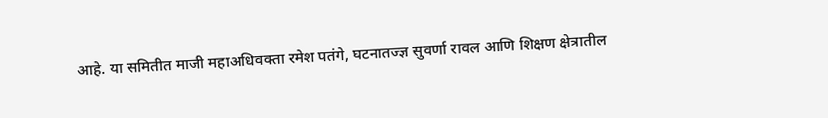आहे. या समितीत माजी महाअधिवक्ता रमेश पतंगे, घटनातज्ज्ञ सुवर्णा रावल आणि शिक्षण क्षेत्रातील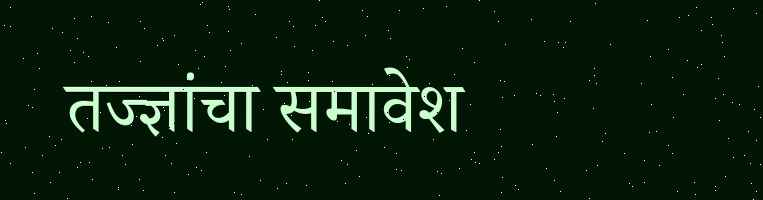तज्ज्ञांचा समावेश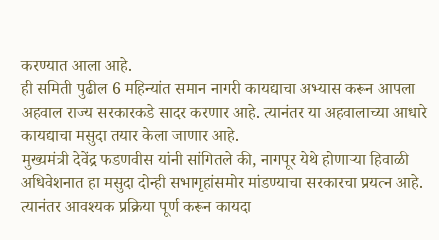करण्यात आला आहे.
ही समिती पुढील 6 महिन्यांत समान नागरी कायद्याचा अभ्यास करून आपला अहवाल राज्य सरकारकडे सादर करणार आहे. त्यानंतर या अहवालाच्या आधारे कायद्याचा मसुदा तयार केला जाणार आहे.
मुख्यमंत्री देवेंद्र फडणवीस यांनी सांगितले की, नागपूर येथे होणाऱ्या हिवाळी अधिवेशनात हा मसुदा दोन्ही सभागृहांसमोर मांडण्याचा सरकारचा प्रयत्न आहे. त्यानंतर आवश्यक प्रक्रिया पूर्ण करून कायदा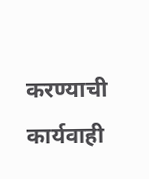करण्याची कार्यवाही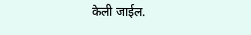केली जाईल.